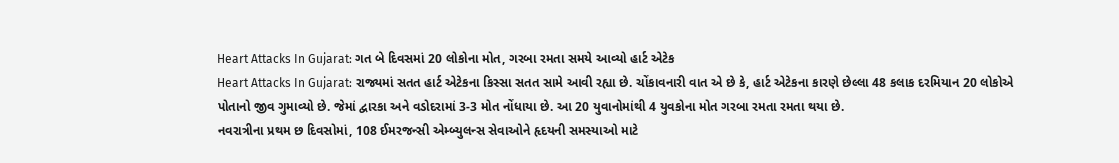Heart Attacks In Gujarat: ગત બે દિવસમાં 20 લોકોના મોત, ગરબા રમતા સમયે આવ્યો હાર્ટ એટેક
Heart Attacks In Gujarat: રાજ્યમાં સતત હાર્ટ એટેકના કિસ્સા સતત સામે આવી રહ્યા છે. ચોંકાવનારી વાત એ છે કે, હાર્ટ એટેકના કારણે છેલ્લા 48 કલાક દરમિયાન 20 લોકોએ પોતાનો જીવ ગુમાવ્યો છે. જેમાં દ્વારકા અને વડોદરામાં 3-3 મોત નોંધાયા છે. આ 20 યુવાનોમાંથી 4 યુવકોના મોત ગરબા રમતા રમતા થયા છે.
નવરાત્રીના પ્રથમ છ દિવસોમાં, 108 ઈમરજન્સી એમ્બ્યુલન્સ સેવાઓને હૃદયની સમસ્યાઓ માટે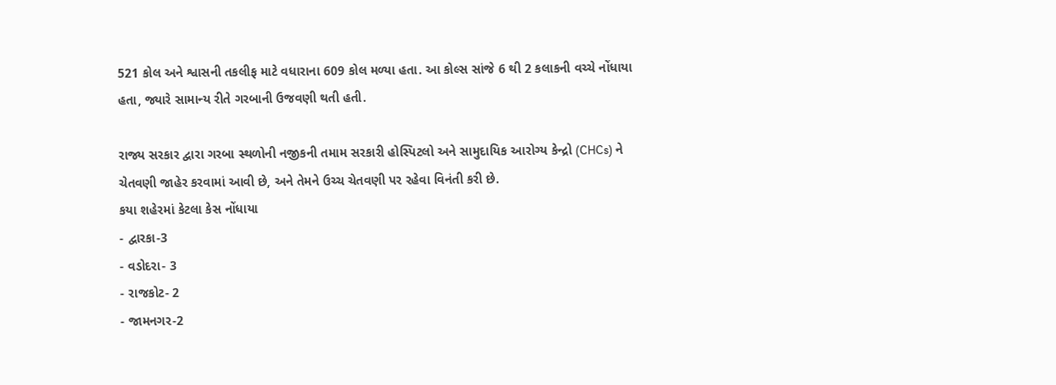521 કોલ અને શ્વાસની તકલીફ માટે વધારાના 609 કોલ મળ્યા હતા. આ કોલ્સ સાંજે 6 થી 2 કલાકની વચ્ચે નોંધાયા હતા, જ્યારે સામાન્ય રીતે ગરબાની ઉજવણી થતી હતી.

રાજ્ય સરકાર દ્વારા ગરબા સ્થળોની નજીકની તમામ સરકારી હોસ્પિટલો અને સામુદાયિક આરોગ્ય કેન્દ્રો (CHCs) ને ચેતવણી જાહેર કરવામાં આવી છે, અને તેમને ઉચ્ચ ચેતવણી પર રહેવા વિનંતી કરી છે.
કયા શહેરમાં કેટલા કેસ નોંધાયા
- દ્વારકા-3
- વડોદરા- 3
- રાજકોટ- 2
- જામનગર-2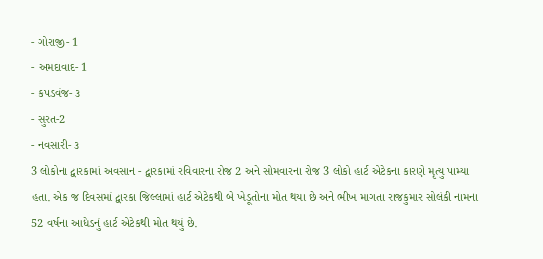- ગોરાજી- 1
- અમદાવાદ- 1
- કપડવંજ- ૩
- સુરત-2
- નવસારી- ૩
3 લોકોના દ્વારકામાં અવસાન - દ્વારકામાં રવિવારના રોજ 2 અને સોમવારના રોજ 3 લોકો હાર્ટ એટેકના કારણે મૃત્યુ પામ્યા હતા. એક જ દિવસમાં દ્વારકા જિલ્લામાં હાર્ટ એટેકથી બે ખેડૂતોના મોત થયા છે અને ભીખ માગતા રાજકુમાર સોલંકી નામના 52 વર્ષના આધેડનું હાર્ટ એટેકથી મોત થયું છે.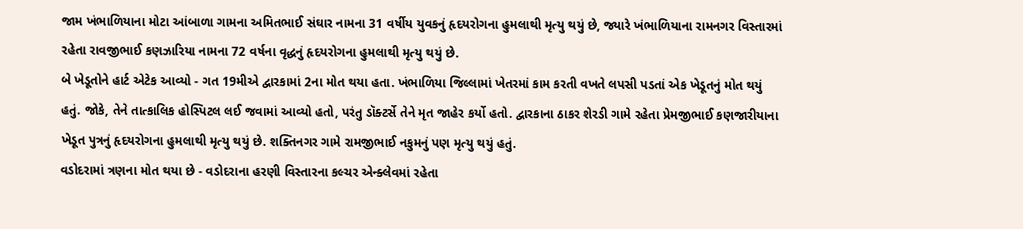જામ ખંભાળિયાના મોટા આંબાળા ગામના અમિતભાઈ સંઘાર નામના 31 વર્ષીય યુવકનું હૃદયરોગના હુમલાથી મૃત્યુ થયું છે, જ્યારે ખંભાળિયાના રામનગર વિસ્તારમાં રહેતા રાવજીભાઈ કણઝારિયા નામના 72 વર્ષના વૃદ્ધનું હૃદયરોગના હુમલાથી મૃત્યુ થયું છે.
બે ખેડૂતોને હાર્ટ એટેક આવ્યો - ગત 19મીએ દ્વારકામાં 2ના મોત થયા હતા. ખંભાળિયા જિલ્લામાં ખેતરમાં કામ કરતી વખતે લપસી પડતાં એક ખેડૂતનું મોત થયું હતું. જોકે, તેને તાત્કાલિક હોસ્પિટલ લઈ જવામાં આવ્યો હતો, પરંતુ ડૉક્ટર્સે તેને મૃત જાહેર કર્યો હતો. દ્વારકાના ઠાકર શેરડી ગામે રહેતા પ્રેમજીભાઈ કણજારીયાના ખેડૂત પુત્રનું હૃદયરોગના હુમલાથી મૃત્યુ થયું છે. શક્તિનગર ગામે રામજીભાઈ નકુમનું પણ મૃત્યુ થયું હતું.
વડોદરામાં ત્રણના મોત થયા છે - વડોદરાના હરણી વિસ્તારના કલ્ચર એન્ક્લેવમાં રહેતા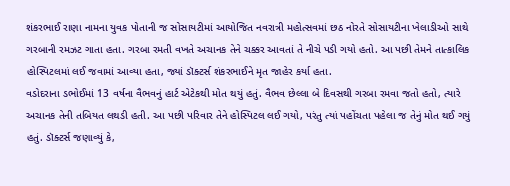શંકરભાઈ રાણા નામના યુવક પોતાની જ સોસાયટીમાં આયોજિત નવરાત્રી મહોત્સવમાં છઠ નોરતે સોસાયટીના ખેલાડીઓ સાથે ગરબાની રમઝટ ગાતા હતા. ગરબા રમતી વખતે અચાનક તેને ચક્કર આવતાં તે નીચે પડી ગયો હતો. આ પછી તેમને તાત્કાલિક હોસ્પિટલમાં લઈ જવામાં આવ્યા હતા, જ્યાં ડૉક્ટર્સ શંકરભાઈને મૃત જાહેર કર્યા હતા.
વડોદરાના ડભોઈમાં 13 વર્ષના વૈભવનું હાર્ટ એટેકથી મોત થયું હતું. વૈભવ છેલ્લા બે દિવસથી ગરબા રમવા જતો હતો, ત્યારે અચાનક તેની તબિયત લથડી હતી. આ પછી પરિવાર તેને હોસ્પિટલ લઈ ગયો, પરંતુ ત્યાં પહોંચતા પહેલા જ તેનું મોત થઈ ગયું હતું. ડૉક્ટર્સ જણાવ્યું કે,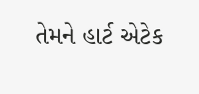તેમને હાર્ટ એટેક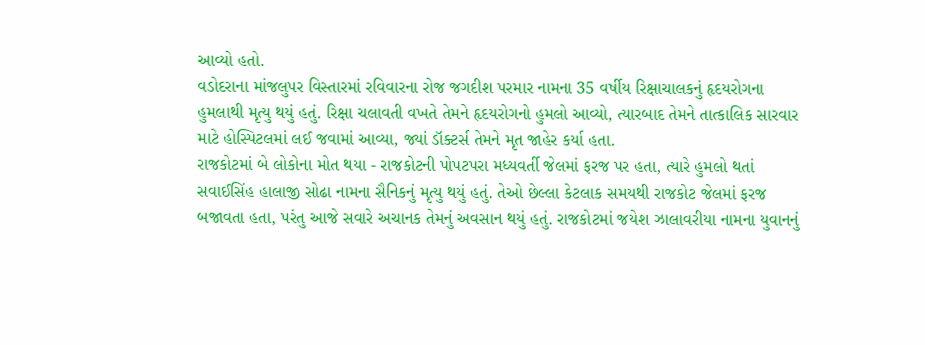આવ્યો હતો.
વડોદરાના માંજલુપર વિસ્તારમાં રવિવારના રોજ જગદીશ પરમાર નામના 35 વર્ષીય રિક્ષાચાલકનું હૃદયરોગના હુમલાથી મૃત્યુ થયું હતું. રિક્ષા ચલાવતી વખતે તેમને હૃદયરોગનો હુમલો આવ્યો, ત્યારબાદ તેમને તાત્કાલિક સારવાર માટે હોસ્પિટલમાં લઈ જવામાં આવ્યા, જ્યાં ડૉક્ટર્સ તેમને મૃત જાહેર કર્યા હતા.
રાજકોટમાં બે લોકોના મોત થયા - રાજકોટની પોપટપરા મધ્યવર્તી જેલમાં ફરજ પર હતા, ત્યારે હુમલો થતાં સવાઈસિંહ હાલાજી સોઢા નામના સૈનિકનું મૃત્યુ થયું હતું. તેઓ છેલ્લા કેટલાક સમયથી રાજકોટ જેલમાં ફરજ બજાવતા હતા, પરંતુ આજે સવારે અચાનક તેમનું અવસાન થયું હતું. રાજકોટમાં જયેશ ઝાલાવરીયા નામના યુવાનનું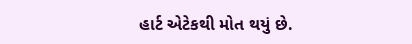હાર્ટ એટેકથી મોત થયું છે.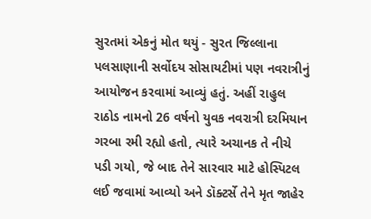સુરતમાં એકનું મોત થયું - સુરત જિલ્લાના પલસાણાની સર્વોદય સોસાયટીમાં પણ નવરાત્રીનું આયોજન કરવામાં આવ્યું હતું. અહીં રાહુલ રાઠોડ નામનો 26 વર્ષનો યુવક નવરાત્રી દરમિયાન ગરબા રમી રહ્યો હતો, ત્યારે અચાનક તે નીચે પડી ગયો, જે બાદ તેને સારવાર માટે હોસ્પિટલ લઈ જવામાં આવ્યો અને ડૉક્ટર્સે તેને મૃત જાહેર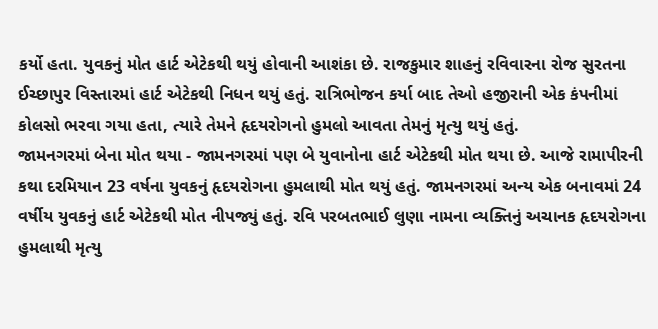કર્યો હતા. યુવકનું મોત હાર્ટ એટેકથી થયું હોવાની આશંકા છે. રાજકુમાર શાહનું રવિવારના રોજ સુરતના ઈચ્છાપુર વિસ્તારમાં હાર્ટ એટેકથી નિધન થયું હતું. રાત્રિભોજન કર્યા બાદ તેઓ હજીરાની એક કંપનીમાં કોલસો ભરવા ગયા હતા, ત્યારે તેમને હૃદયરોગનો હુમલો આવતા તેમનું મૃત્યુ થયું હતું.
જામનગરમાં બેના મોત થયા - જામનગરમાં પણ બે યુવાનોના હાર્ટ એટેકથી મોત થયા છે. આજે રામાપીરની કથા દરમિયાન 23 વર્ષના યુવકનું હૃદયરોગના હુમલાથી મોત થયું હતું. જામનગરમાં અન્ય એક બનાવમાં 24 વર્ષીય યુવકનું હાર્ટ એટેકથી મોત નીપજ્યું હતું. રવિ પરબતભાઈ લુણા નામના વ્યક્તિનું અચાનક હૃદયરોગના હુમલાથી મૃત્યુ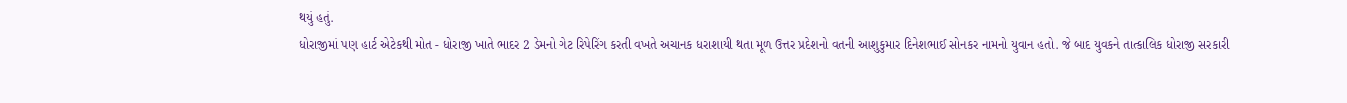થયું હતું.
ધોરાજીમાં પણ હાર્ટ એટેકથી મોત - ધોરાજી ખાતે ભાદર 2 ડેમનો ગેટ રિપેરિંગ કરતી વખતે અચાનક ધરાશાયી થતા મૂળ ઉત્તર પ્રદેશનો વતની આશુકુમાર દિનેશભાઈ સોનકર નામનો યુવાન હતો. જે બાદ યુવકને તાત્કાલિક ધોરાજી સરકારી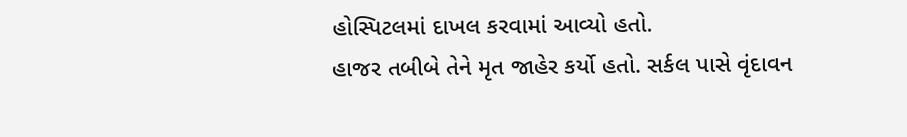હોસ્પિટલમાં દાખલ કરવામાં આવ્યો હતો.
હાજર તબીબે તેને મૃત જાહેર કર્યો હતો. સર્કલ પાસે વૃંદાવન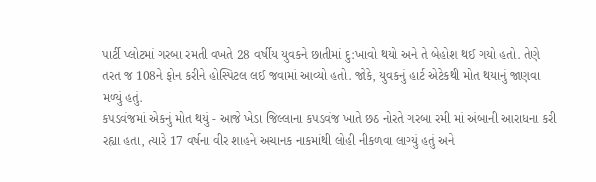પાર્ટી પ્લોટમાં ગરબા રમતી વખતે 28 વર્ષીય યુવકને છાતીમાં દુ:ખાવો થયો અને તે બેહોશ થઈ ગયો હતો. તેણે તરત જ 108ને ફોન કરીને હોસ્પિટલ લઈ જવામાં આવ્યો હતો. જોકે, યુવકનું હાર્ટ એટેકથી મોત થયાનું જાણવા મળ્યું હતું.
કપડવંજમાં એકનું મોત થયું - આજે ખેડા જિલ્લાના કપડવંજ ખાતે છઠ નોરતે ગરબા રમી માં અંબાની આરાધના કરી રહ્યા હતા, ત્યારે 17 વર્ષના વીર શાહને અચાનક નાકમાંથી લોહી નીકળવા લાગ્યું હતું અને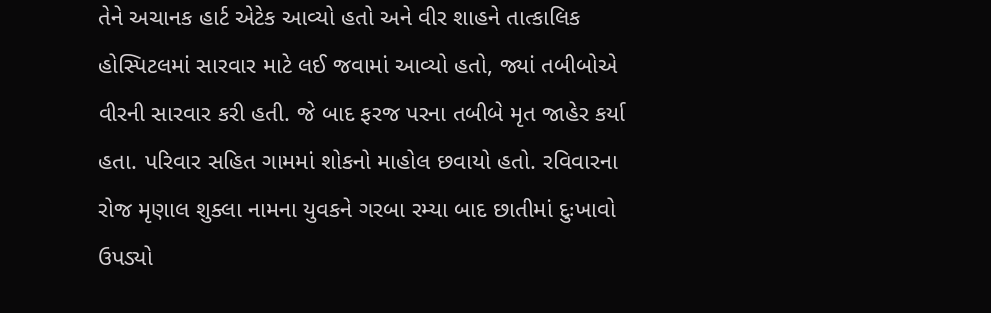તેને અચાનક હાર્ટ એટેક આવ્યો હતો અને વીર શાહને તાત્કાલિક હોસ્પિટલમાં સારવાર માટે લઈ જવામાં આવ્યો હતો, જ્યાં તબીબોએ વીરની સારવાર કરી હતી. જે બાદ ફરજ પરના તબીબે મૃત જાહેર કર્યા હતા. પરિવાર સહિત ગામમાં શોકનો માહોલ છવાયો હતો. રવિવારના રોજ મૃણાલ શુક્લા નામના યુવકને ગરબા રમ્યા બાદ છાતીમાં દુઃખાવો ઉપડ્યો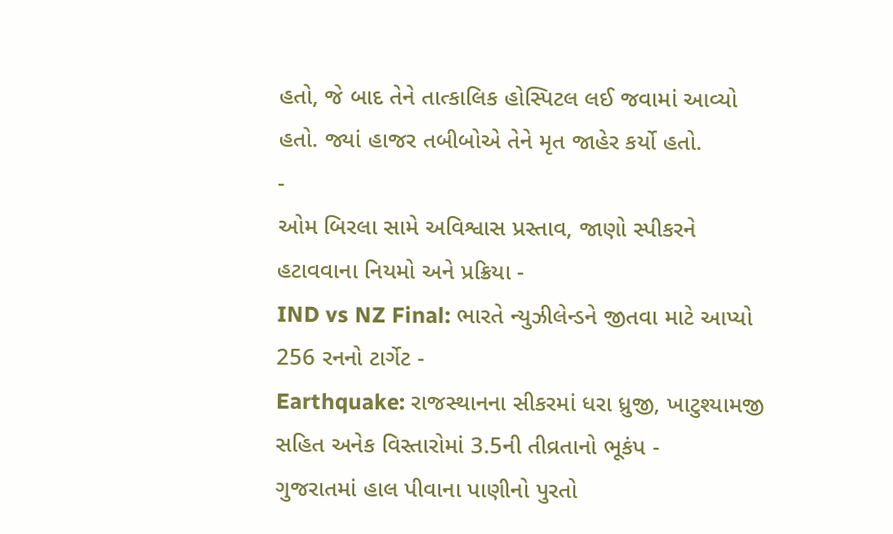હતો, જે બાદ તેને તાત્કાલિક હોસ્પિટલ લઈ જવામાં આવ્યો હતો. જ્યાં હાજર તબીબોએ તેને મૃત જાહેર કર્યો હતો.
-
ઓમ બિરલા સામે અવિશ્વાસ પ્રસ્તાવ, જાણો સ્પીકરને હટાવવાના નિયમો અને પ્રક્રિયા -
IND vs NZ Final: ભારતે ન્યુઝીલેન્ડને જીતવા માટે આપ્યો 256 રનનો ટાર્ગેટ -
Earthquake: રાજસ્થાનના સીકરમાં ધરા ધ્રુજી, ખાટુશ્યામજી સહિત અનેક વિસ્તારોમાં 3.5ની તીવ્રતાનો ભૂકંપ -
ગુજરાતમાં હાલ પીવાના પાણીનો પુરતો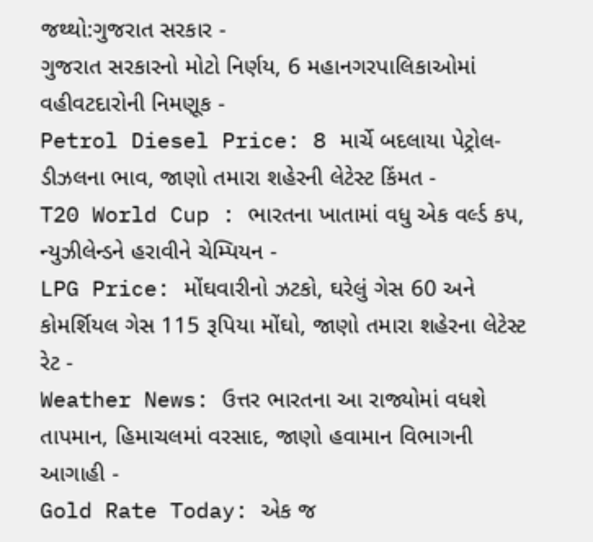જથ્થો:ગુજરાત સરકાર -
ગુજરાત સરકારનો મોટો નિર્ણય, 6 મહાનગરપાલિકાઓમાં વહીવટદારોની નિમણૂક -
Petrol Diesel Price: 8 માર્ચે બદલાયા પેટ્રોલ-ડીઝલના ભાવ, જાણો તમારા શહેરની લેટેસ્ટ કિંમત -
T20 World Cup : ભારતના ખાતામાં વધુ એક વર્લ્ડ કપ, ન્યુઝીલેન્ડને હરાવીને ચેમ્પિયન -
LPG Price: મોંઘવારીનો ઝટકો, ઘરેલું ગેસ 60 અને કોમર્શિયલ ગેસ 115 રૂપિયા મોંઘો, જાણો તમારા શહેરના લેટેસ્ટ રેટ -
Weather News: ઉત્તર ભારતના આ રાજ્યોમાં વધશે તાપમાન, હિમાચલમાં વરસાદ, જાણો હવામાન વિભાગની આગાહી -
Gold Rate Today: એક જ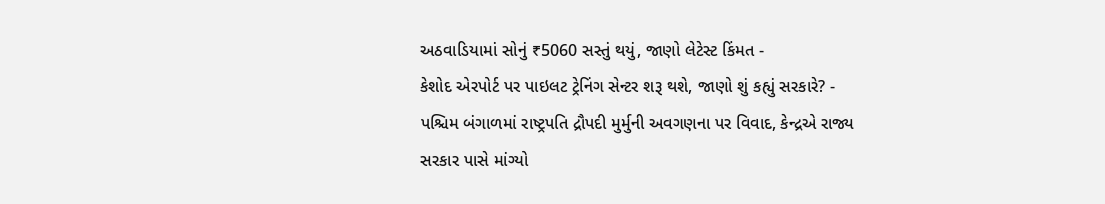અઠવાડિયામાં સોનું ₹5060 સસ્તું થયું, જાણો લેટેસ્ટ કિંમત -
કેશોદ એરપોર્ટ પર પાઇલટ ટ્રેનિંગ સેન્ટર શરૂ થશે, જાણો શું કહ્યું સરકારે? -
પશ્ચિમ બંગાળમાં રાષ્ટ્રપતિ દ્રૌપદી મુર્મુની અવગણના પર વિવાદ, કેન્દ્રએ રાજ્ય સરકાર પાસે માંગ્યો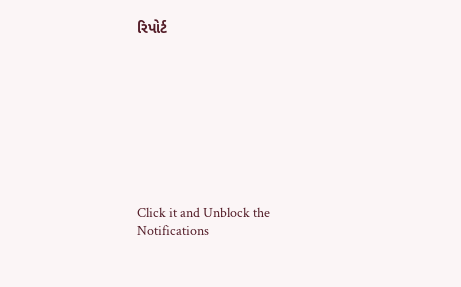રિપોર્ટ









Click it and Unblock the Notifications